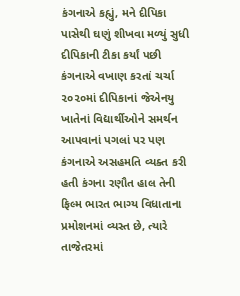કંગનાએ કહ્યું, મને દીપિકા પાસેથી ઘણું શીખવા મળ્યું સુધી દીપિકાની ટીકા કર્યાં પછી કંગનાએ વખાણ કરતાં ચર્ચા ૨૦૨૦માં દીપિકાનાં જેએનયુ ખાતેનાં વિદ્યાર્થીઓને સમર્થન આપવાનાં પગલાં પર પણ કંગનાએ અસહમતિ વ્યક્ત કરી હતી કંગના રણૌત હાલ તેની ફિલ્મ ભારત ભાગ્ય વિધાતાના પ્રમોશનમાં વ્યસ્ત છે, ત્યારે તાજેતરમાં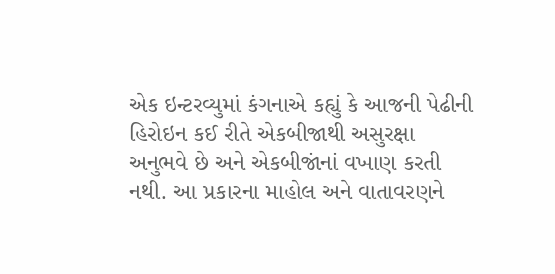એક ઇન્ટરવ્યુમાં કંગનાએ કહ્યું કે આજની પેઢીની હિરોઇન કઈ રીતે એકબીજાથી અસુરક્ષા અનુભવે છે અને એકબીજાંનાં વખાણ કરતી નથી. આ પ્રકારના માહોલ અને વાતાવરણને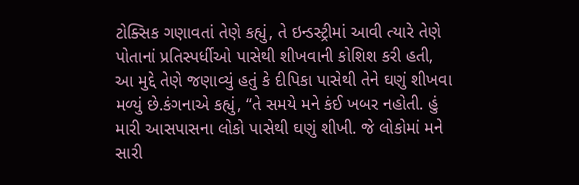ટોક્સિક ગણાવતાં તેણે કહ્યું, તે ઇન્ડસ્ટ્રીમાં આવી ત્યારે તેણે પોતાનાં પ્રતિસ્પર્ધીઓ પાસેથી શીખવાની કોશિશ કરી હતી, આ મુદ્દે તેણે જણાવ્યું હતું કે દીપિકા પાસેથી તેને ઘણું શીખવા મળ્યું છે.કંગનાએ કહ્યું, “તે સમયે મને કંઈ ખબર નહોતી. હું મારી આસપાસના લોકો પાસેથી ઘણું શીખી. જે લોકોમાં મને સારી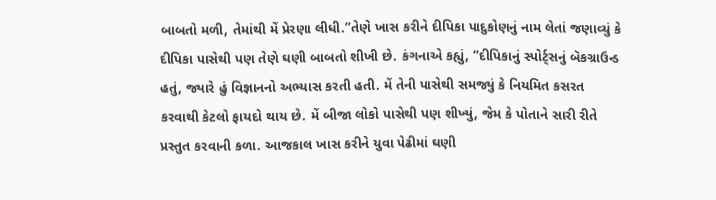બાબતો મળી, તેમાંથી મેં પ્રેરણા લીધી.”તેણે ખાસ કરીને દીપિકા પાદુકોણનું નામ લેતાં જણાવ્યું કે દીપિકા પાસેથી પણ તેણે ઘણી બાબતો શીખી છે. કંગનાએ કહ્યું, “દીપિકાનું સ્પોર્ટ્સનું બૅકગ્રાઉન્ડ હતું, જ્યારે હું વિજ્ઞાનનો અભ્યાસ કરતી હતી. મેં તેની પાસેથી સમજ્યું કે નિયમિત કસરત કરવાથી કેટલો ફાયદો થાય છે. મેં બીજા લોકો પાસેથી પણ શીખ્યું, જેમ કે પોતાને સારી રીતે પ્રસ્તુત કરવાની કળા. આજકાલ ખાસ કરીને યુવા પેઢીમાં ઘણી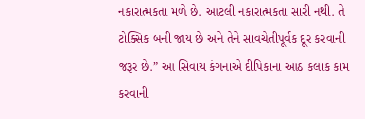નકારાત્મકતા મળે છે. આટલી નકારાત્મકતા સારી નથી. તે ટોક્સિક બની જાય છે અને તેને સાવચેતીપૂર્વક દૂર કરવાની જરૂર છે.” આ સિવાય કંગનાએ દીપિકાના આઠ કલાક કામ કરવાની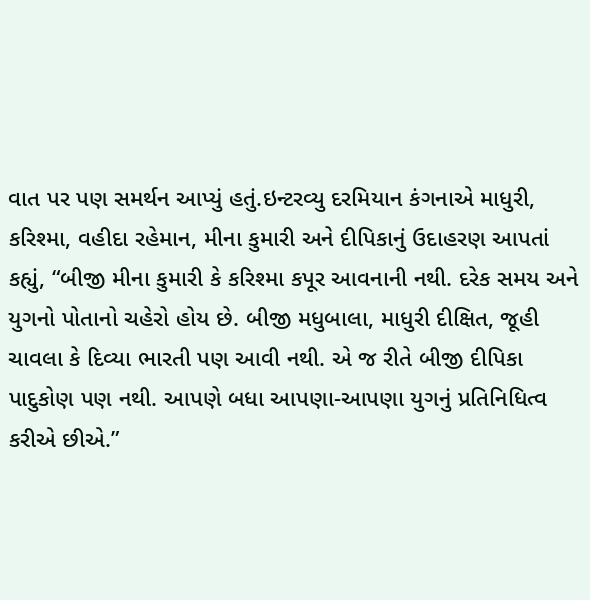વાત પર પણ સમર્થન આપ્યું હતું.ઇન્ટરવ્યુ દરમિયાન કંગનાએ માધુરી, કરિશ્મા, વહીદા રહેમાન, મીના કુમારી અને દીપિકાનું ઉદાહરણ આપતાં કહ્યું, “બીજી મીના કુમારી કે કરિશ્મા કપૂર આવનાની નથી. દરેક સમય અને યુગનો પોતાનો ચહેરો હોય છે. બીજી મધુબાલા, માધુરી દીક્ષિત, જૂહી ચાવલા કે દિવ્યા ભારતી પણ આવી નથી. એ જ રીતે બીજી દીપિકા પાદુકોણ પણ નથી. આપણે બધા આપણા-આપણા યુગનું પ્રતિનિધિત્વ કરીએ છીએ.”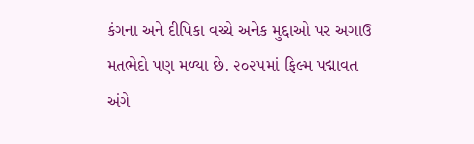કંગના અને દીપિકા વચ્ચે અનેક મુદ્દાઓ પર અગાઉ મતભેદો પણ મળ્યા છે. ૨૦૨૫માં ફિલ્મ પદ્માવત અંગે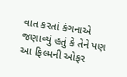વાત કરતાં કંગનાએ જણાવ્યું હતું કે તેને પણ આ ફિલ્મની ઓફર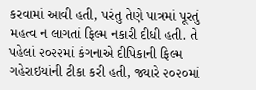કરવામાં આવી હતી, પરંતુ તેણે પાત્રમાં પૂરતું મહત્વ ન લાગતાં ફિલ્મ નકારી દીધી હતી. તે પહેલાં ૨૦૨૨માં કંગનાએ દીપિકાની ફિલ્મ ગહેરાઇયાંની ટીકા કરી હતી, જ્યારે ૨૦૨૦માં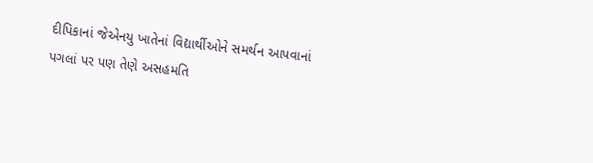દીપિકાનાં જેએનયુ ખાતેનાં વિદ્યાર્થીઓને સમર્થન આપવાનાં પગલાં પર પણ તેણે અસહમતિ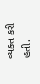વ્યક્ત કરી હતી.